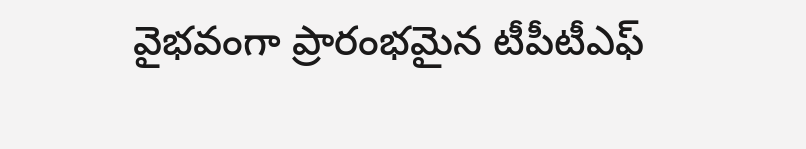వైభవంగా ప్రారంభమైన టీపీటీఎఫ్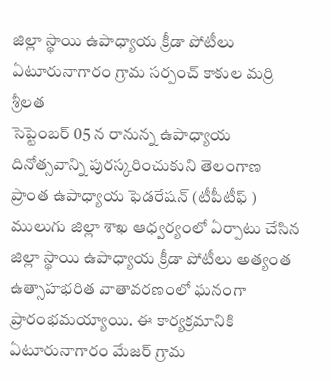జిల్లా స్థాయి ఉపాధ్యాయ క్రీడా పోటీలు
ఏటూరునాగారం గ్రామ సర్పంచ్ కాకుల మర్రి శ్రీలత
సెప్టెంబర్ 05 న రానున్న ఉపాధ్యాయ దినోత్సవాన్ని పురస్కరించుకుని తెలంగాణ ప్రాంత ఉపాధ్యాయ ఫెడరేషన్ (టీపీటీఫ్ ) ములుగు జిల్లా శాఖ ఆధ్వర్యంలో ఏర్పాటు చేసిన జిల్లా స్థాయి ఉపాధ్యాయ క్రీడా పోటీలు అత్యంత ఉత్సాహభరిత వాతావరణంలో ఘనంగా ప్రారంభమయ్యాయి. ఈ కార్యక్రమానికి ఏటూరునాగారం మేజర్ గ్రామ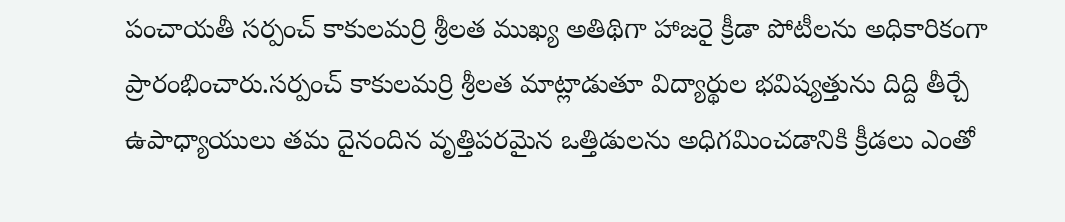పంచాయతీ సర్పంచ్ కాకులమర్రి శ్రీలత ముఖ్య అతిథిగా హాజరై క్రీడా పోటీలను అధికారికంగా ప్రారంభించారు.సర్పంచ్ కాకులమర్రి శ్రీలత మాట్లాడుతూ విద్యార్థుల భవిష్యత్తును దిద్ది తీర్చే ఉపాధ్యాయులు తమ దైనందిన వృత్తిపరమైన ఒత్తిడులను అధిగమించడానికి క్రీడలు ఎంతో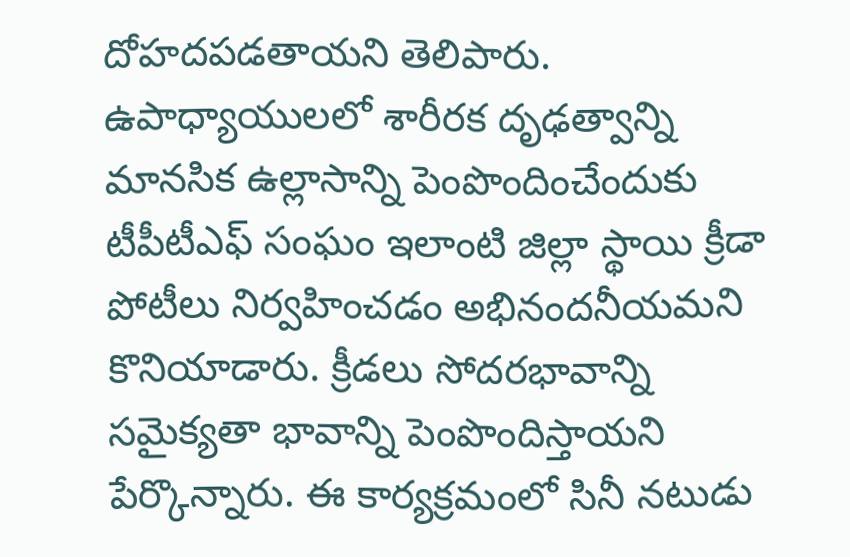దోహదపడతాయని తెలిపారు. ఉపాధ్యాయులలో శారీరక దృఢత్వాన్ని మానసిక ఉల్లాసాన్ని పెంపొందించేందుకు టీపీటీఎఫ్ సంఘం ఇలాంటి జిల్లా స్థాయి క్రీడా పోటీలు నిర్వహించడం అభినందనీయమని కొనియాడారు. క్రీడలు సోదరభావాన్ని సమైక్యతా భావాన్ని పెంపొందిస్తాయని పేర్కొన్నారు. ఈ కార్యక్రమంలో సినీ నటుడు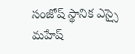సంజోష్ స్థానిక ఎస్సై మహేష్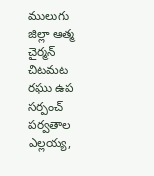ములుగు జిల్లా ఆత్మ చైర్మన్ చిటమట రఘు ఉప సర్పంచ్ పర్వతాల ఎల్లయ్య,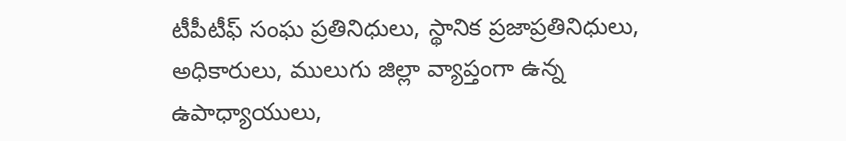టీపీటీఫ్ సంఘ ప్రతినిధులు, స్థానిక ప్రజాప్రతినిధులు, అధికారులు, ములుగు జిల్లా వ్యాప్తంగా ఉన్న ఉపాధ్యాయులు,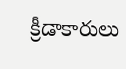క్రీడాకారులు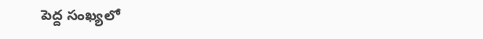పెద్ద సంఖ్యలో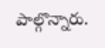పాల్గొన్నారు.